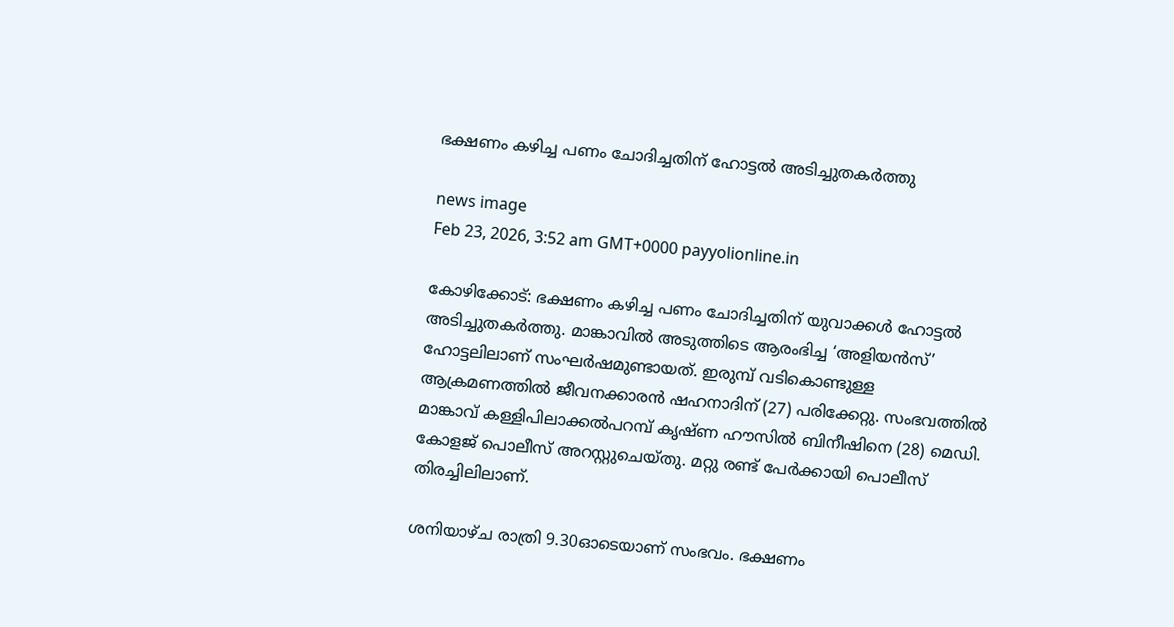ഭക്ഷണം കഴിച്ച പണം ചോദിച്ചതിന് ഹോട്ടൽ അടിച്ചുതകർത്തു

news image
Feb 23, 2026, 3:52 am GMT+0000 payyolionline.in

കോഴിക്കോട്: ഭക്ഷണം കഴിച്ച പണം ചോദിച്ചതിന് യുവാക്കൾ ഹോട്ടൽ അടിച്ചുതകർത്തു. മാങ്കാവിൽ അടുത്തിടെ ആരംഭിച്ച ‘അളിയൻസ്’ ഹോട്ടലിലാണ് സംഘർഷമുണ്ടായത്. ഇരുമ്പ് വടികൊണ്ടുള്ള ആക്രമണത്തിൽ ജീവനക്കാരൻ ഷഹനാദിന് (27) പരിക്കേറ്റു. സംഭവത്തിൽ മാങ്കാവ് കള്ളിപിലാക്കൽപറമ്പ് കൃഷ്ണ ഹൗസിൽ ബിനീഷിനെ (28) മെഡി. കോളജ് പൊലീസ് അറസ്റ്റുചെയ്തു. മറ്റു രണ്ട് പേർക്കായി പൊലീസ് തിരച്ചിലിലാണ്.

ശനിയാഴ്ച രാത്രി 9.30ഓടെയാണ് സംഭവം. ഭക്ഷണം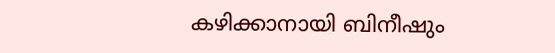കഴിക്കാനായി ബിനീഷും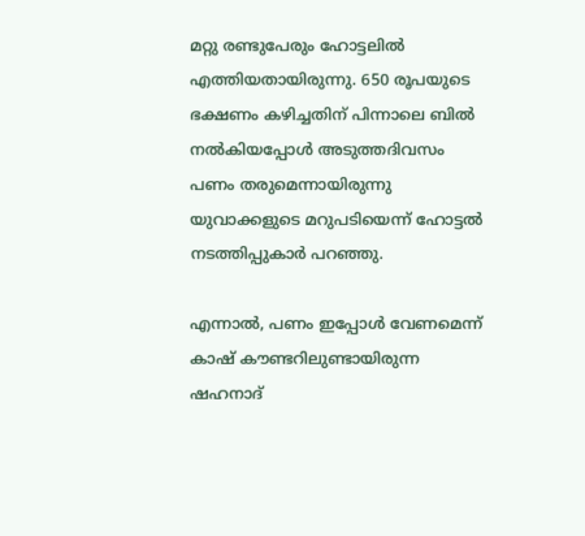മറ്റു രണ്ടുപേരും ഹോട്ടലിൽ എത്തിയതായിരുന്നു. 650 രൂപയുടെ ഭക്ഷണം കഴിച്ചതിന് പിന്നാലെ ബിൽ നൽകിയപ്പോൾ അടുത്തദിവസം പണം തരുമെന്നായിരുന്നു യുവാക്കളുടെ മറുപടിയെന്ന് ഹോട്ടൽ നടത്തിപ്പുകാർ പറഞ്ഞു.

എന്നാൽ, പണം ഇപ്പോൾ വേണമെന്ന് കാഷ് കൗണ്ടറിലുണ്ടായിരുന്ന ഷഹനാദ്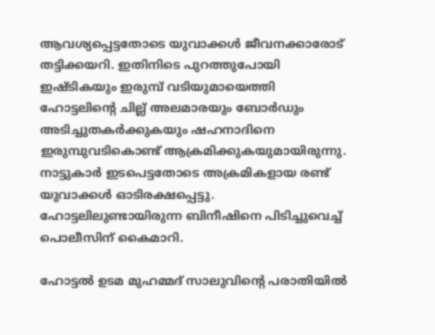ആവശ്യപ്പെട്ടതോടെ യുവാക്കൾ ജീവനക്കാരോട് തട്ടിക്കയറി. ഇതിനിടെ പുറത്തുപോയി ഇഷ്ടികയും ഇരുമ്പ് വടിയുമായെത്തി ഹോട്ടലിന്റെ ചില്ല് അലമാരയും ബോർഡും അടിച്ചുതകർക്കുകയും ഷഹനാദിനെ ഇരുമ്പുവടികൊണ്ട് ആക്രമിക്കുകയുമായിരുന്നു. നാട്ടുകാർ ഇടപെട്ടതോടെ അക്രമികളായ രണ്ട് യുവാക്കൾ ഓടിരക്ഷപ്പെട്ടു. ഹോട്ടലിലുണ്ടായിരുന്ന ബിനീഷിനെ പിടിച്ചുവെച്ച് പൊലീസിന് കൈമാറി.

ഹോട്ടൽ ഉടമ മുഹമ്മദ് സാലുവിന്റെ പരാതിയിൽ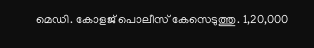മെഡി. കോളജ് പൊലീസ് കേസെടുത്തു. 1,20,000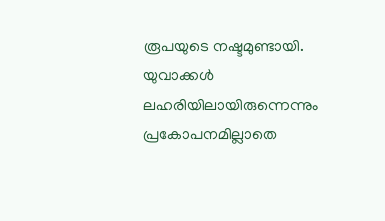രൂപയുടെ നഷ്ടമുണ്ടായി. യുവാക്കൾ ലഹരിയിലായിരുന്നെന്നും പ്രകോപനമില്ലാതെ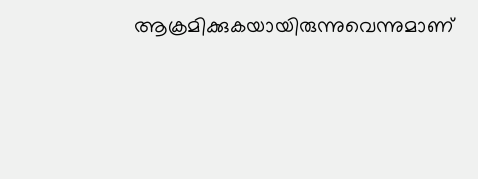ആക്രമിക്കുകയായിരുന്നുവെന്നുമാണ്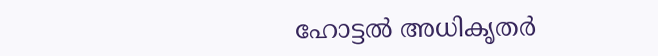ഹോട്ടൽ അധികൃതർ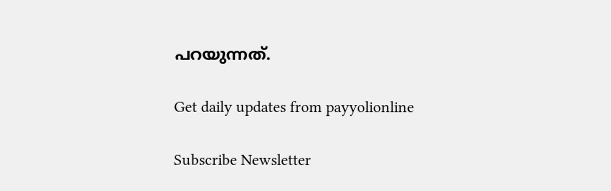പറയുന്നത്.

Get daily updates from payyolionline

Subscribe Newsletter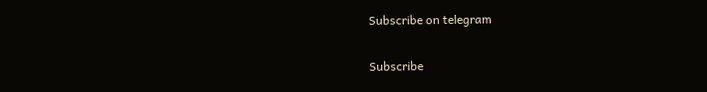Subscribe on telegram

Subscribe